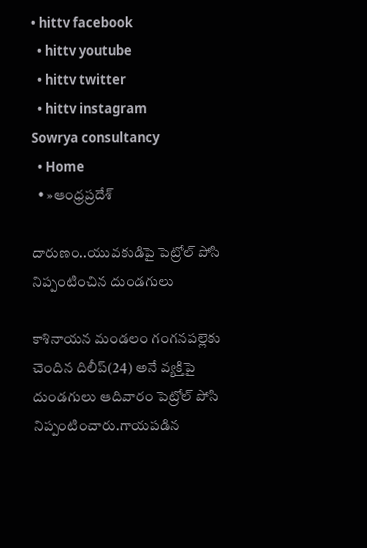• hittv facebook
  • hittv youtube
  • hittv twitter
  • hittv instagram
Sowrya consultancy
  • Home
  • »ఆంధ్రప్రదేశ్

దారుణం..యువకుడిపై పెట్రోల్ పోసి నిప్పంటించిన దుండగులు

కాశినాయన మండలం గంగనపల్లెకు చెందిన దిలీప్(24) అనే వ్యక్తిపై దుండగులు ఆదివారం పెట్రోల్ పోసి నిప్పంటించారు.గాయపడిన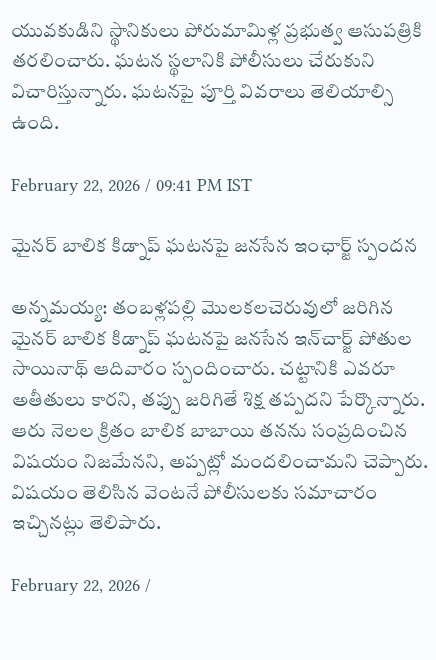యువకుడిని స్థానికులు పోరుమామిళ్ల ప్రభుత్వ ఆసుపత్రికి తరలించారు. ఘటన స్థలానికి పోలీసులు చేరుకుని విచారిస్తున్నారు. ఘటనపై పూర్తి వివరాలు తెలియాల్సి ఉంది.

February 22, 2026 / 09:41 PM IST

మైనర్ బాలిక కిడ్నాప్ ఘటనపై జనసేన ఇంఛార్జ్ స్పందన

అన్నమయ్య: తంబళ్లపల్లి మొలకలచెరువులో జరిగిన మైనర్ బాలిక కిడ్నాప్ ఘటనపై జనసేన ఇన్‌చార్జ్ పోతుల సాయినాథ్ ఆదివారం స్పందించారు. చట్టానికి ఎవరూ అతీతులు కారని, తప్పు జరిగితే శిక్ష తప్పదని పేర్కొన్నారు. ఆరు నెలల క్రితం బాలిక బాబాయి తనను సంప్రదించిన విషయం నిజమేనని, అప్పట్లో మందలించామని చెప్పారు. విషయం తెలిసిన వెంటనే పోలీసులకు సమాచారం ఇచ్చినట్లు తెలిపారు.

February 22, 2026 /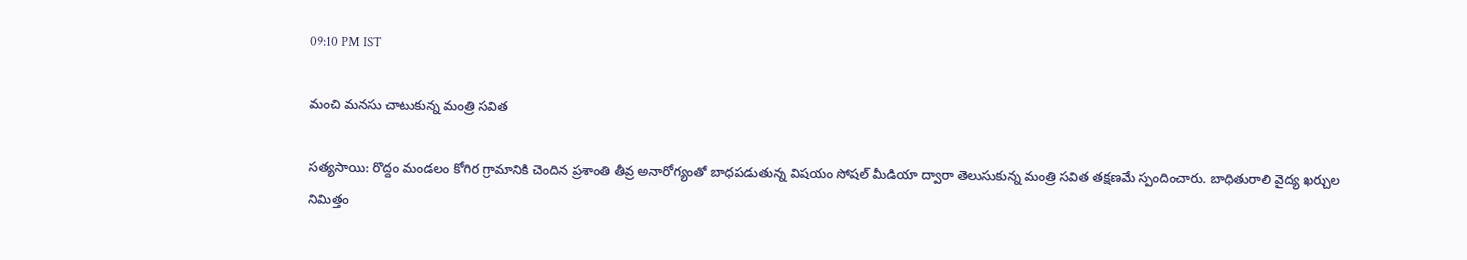09:10 PM IST

మంచి మనసు చాటుకున్న మంత్రి సవిత

సత్యసాయి: రొద్దం మండలం కోగిర గ్రామానికి చెందిన ప్రశాంతి తీవ్ర అనారోగ్యంతో బాధపడుతున్న విషయం సోషల్ మీడియా ద్వారా తెలుసుకున్న మంత్రి సవిత తక్షణమే స్పందించారు. బాధితురాలి వైద్య ఖర్చుల నిమిత్తం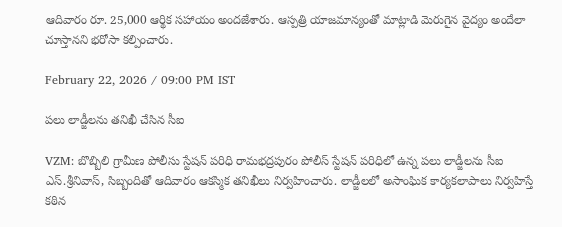ఆదివారం రూ. 25,000 ఆర్థిక సహాయం అందజేశారు. ఆస్పత్రి యాజమాన్యంతో మాట్లాడి మెరుగైన వైద్యం అందేలా చూస్తానని భరోసా కల్పించారు.

February 22, 2026 / 09:00 PM IST

పలు లాడ్జీలను తనిఖీ చేసిన సీఐ

VZM: బొబ్బిలి గ్రామీణ పోలీసు స్టేషన్ పరిధి రామభద్రపురం పోలీస్ స్టేషన్ పరిధిలో ఉన్న పలు లాడ్జీలను సీఐ ఎస్.శ్రీనివాస్, సిబ్బందితో ఆదివారం ఆకస్మిక తనిఖీలు నిర్వహించారు. లాడ్జీలలో అసాంఘిక కార్యకలాపాలు నిర్వహిస్తే కఠిన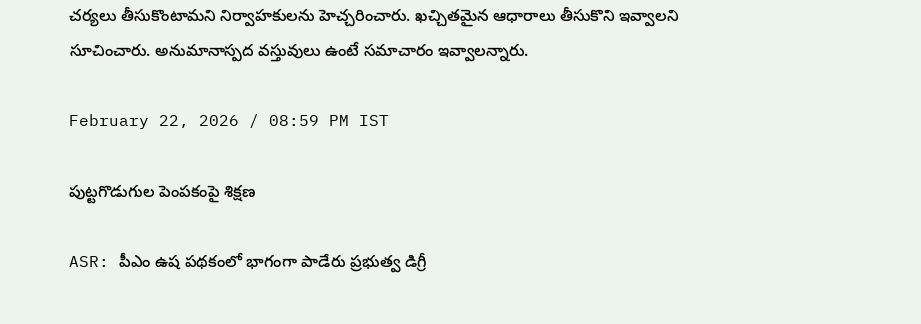చర్యలు తీసుకొంటామని నిర్వాహకులను హెచ్చరించారు. ఖచ్చితమైన ఆధారాలు తీసుకొని ఇవ్వాలని సూచించారు. అనుమానాస్పద వస్తువులు ఉంటే సమాచారం ఇవ్వాలన్నారు.

February 22, 2026 / 08:59 PM IST

పుట్టగొడుగుల పెంపకంపై శిక్షణ

ASR: పీఎం ఉష పథకంలో భాగంగా పాడేరు ప్రభుత్వ డిగ్రీ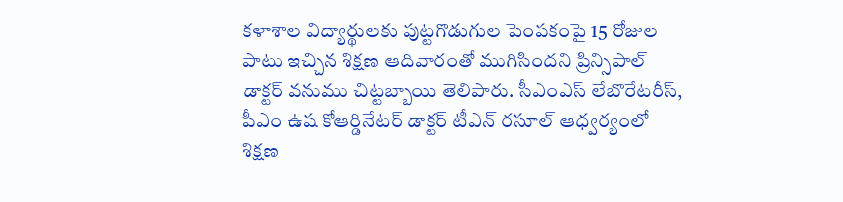కళాశాల విద్యార్థులకు పుట్టగొడుగుల పెంపకంపై 15 రోజుల పాటు ఇచ్చిన శిక్షణ ఆదివారంతో ముగిసిందని ప్రిన్సిపాల్ డాక్టర్ వనుము చిట్టబ్బాయి తెలిపారు. సీఎంఎస్ లేబొరేటరీస్, పీఎం ఉష కోఆర్డినేటర్ డాక్టర్ టీఎన్ రసూల్ ఆధ్వర్యంలో శిక్షణ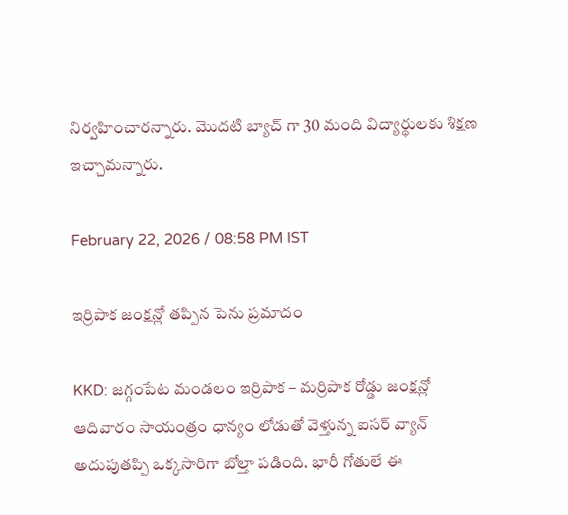నిర్వహించారన్నారు. మొదటి బ్యాచ్ గా 30 మంది విద్యార్థులకు శిక్షణ ఇచ్చామన్నారు.

February 22, 2026 / 08:58 PM IST

ఇర్రిపాక జంక్షన్లో తప్పిన పెను ప్రమాదం

KKD: జగ్గంపేట మండలం ఇర్రిపాక – మర్రిపాక రోడ్డు జంక్షన్లో ఆదివారం సాయంత్రం ధాన్యం లోడుతో వెళ్తున్న ఐసర్ వ్యాన్ అదుపుతప్పి ఒక్కసారిగా బోల్తా పడింది. భారీ గోతులే ఈ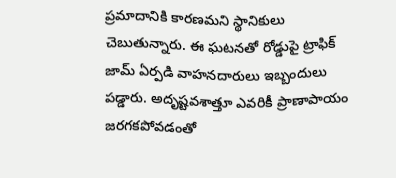ప్రమాదానికి కారణమని స్థానికులు చెబుతున్నారు. ఈ ఘటనతో రోడ్డుపై ట్రాఫిక్ జామ్ ఏర్పడి వాహనదారులు ఇబ్బందులు పడ్డారు. అదృష్టవశాత్తూ ఎవరికీ ప్రాణాపాయం జరగకపోవడంతో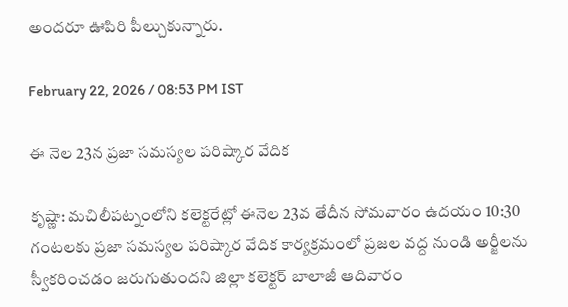అందరూ ఊపిరి పీల్చుకున్నారు.

February 22, 2026 / 08:53 PM IST

ఈ నెల 23న ప్రజా సమస్యల పరిష్కార వేదిక

కృష్ణా: మచిలీపట్నంలోని కలెక్టరేట్లో ఈనెల 23వ తేదీన సోమవారం ఉదయం 10:30 గంటలకు ప్రజా సమస్యల పరిష్కార వేదిక కార్యక్రమంలో ప్రజల వద్ద నుండి అర్జీలను స్వీకరించడం జరుగుతుందని జిల్లా కలెక్టర్ బాలాజీ ఆదివారం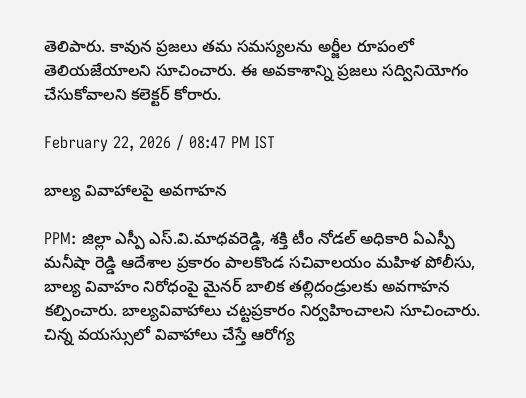తెలిపారు. కావున ప్రజలు తమ సమస్యలను అర్జీల రూపంలో తెలియజేయాలని సూచించారు. ఈ అవకాశాన్ని ప్రజలు సద్వినియోగం చేసుకోవాలని కలెక్టర్ కోరారు.

February 22, 2026 / 08:47 PM IST

బాల్య వివాహాలపై అవగాహన

PPM: జిల్లా ఎస్పీ ఎస్.వి.మాధవరెడ్డి, శక్తి టీం నోడల్ అధికారి ఏఎస్పీ మనీషా రెడ్డి ఆదేశాల ప్రకారం పాలకొండ సచివాలయం మహిళ పోలీసు, బాల్య వివాహం నిరోధంపై మైనర్ బాలిక తల్లిదండ్రులకు అవగాహన కల్పించారు. బాల్యవివాహాలు చట్టప్రకారం నిర్వహించాలని సూచించారు. చిన్న వయస్సులో వివాహాలు చేస్తే ఆరోగ్య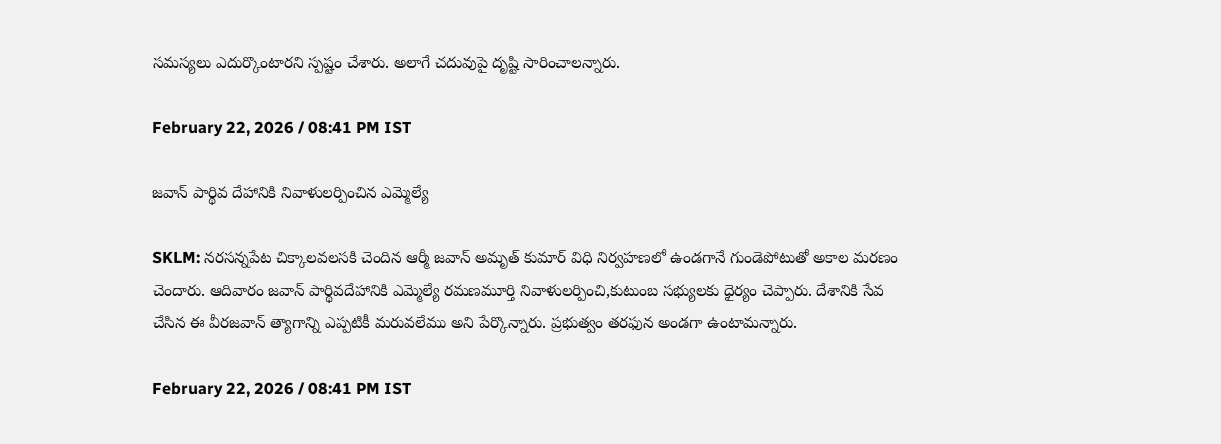సమస్యలు ఎదుర్కొంటారని స్పష్టం చేశారు. అలాగే చదువుపై దృష్టి సారించాలన్నారు.

February 22, 2026 / 08:41 PM IST

జవాన్ పార్థివ దేహానికి నివాళులర్పించిన ఎమ్మెల్యే

SKLM: నరసన్నపేట చిక్కాలవలసకి చెందిన ఆర్మీ జవాన్ అమృత్ కుమార్ విధి నిర్వహణలో ఉండగానే గుండెపోటుతో అకాల మరణం చెందారు. ఆదివారం జవాన్ పార్థివదేహానికి ఎమ్మెల్యే రమణమూర్తి నివాళులర్పించి,కుటుంబ సభ్యులకు ధైర్యం చెప్పారు. దేశానికి సేవ చేసిన ఈ వీరజవాన్ త్యాగాన్ని ఎప్పటికీ మరువలేము అని పేర్కొన్నారు. ప్రభుత్వం తరఫున అండగా ఉంటామన్నారు.

February 22, 2026 / 08:41 PM IST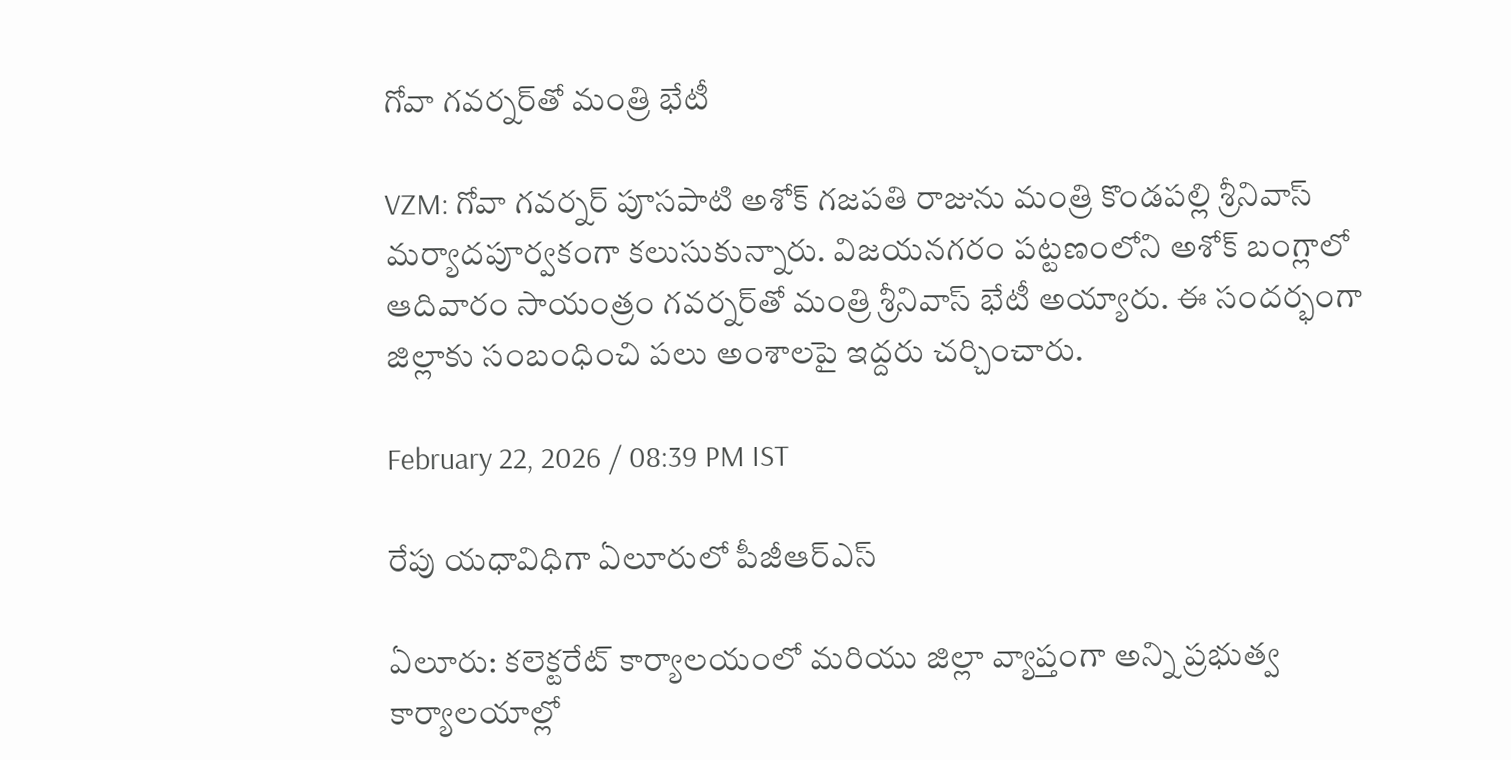గోవా గవర్నర్‌తో మంత్రి భేటీ

VZM: గోవా గవర్నర్ పూసపాటి అశోక్ గజపతి రాజును మంత్రి కొండపల్లి శ్రీనివాస్ మర్యాదపూర్వకంగా కలుసుకున్నారు. విజయనగరం పట్టణంలోని అశోక్ బంగ్లాలో ఆదివారం సాయంత్రం గవర్నర్‌తో మంత్రి శ్రీనివాస్ భేటీ అయ్యారు. ఈ సందర్భంగా జిల్లాకు సంబంధించి పలు అంశాలపై ఇద్దరు చర్చించారు.

February 22, 2026 / 08:39 PM IST

రేపు యధావిధిగా ఏలూరులో పీజీఆర్ఎస్

ఏలూరు: కలెక్టరేట్ కార్యాలయంలో మరియు జిల్లా వ్యాప్తంగా అన్ని ప్రభుత్వ కార్యాలయాల్లో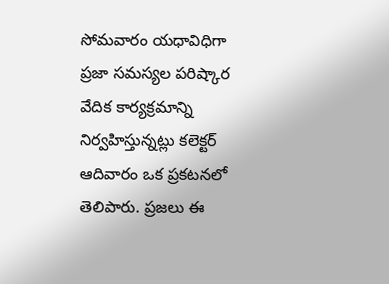సోమవారం యధావిధిగా ప్రజా సమస్యల పరిష్కార వేదిక కార్యక్రమాన్ని నిర్వహిస్తున్నట్లు కలెక్టర్ ఆదివారం ఒక ప్రకటనలో తెలిపారు. ప్రజలు ఈ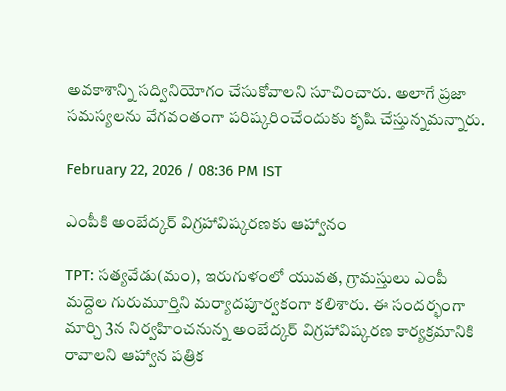అవకాశాన్ని సద్వినియోగం చేసుకోవాలని సూచించారు. అలాగే ప్రజా సమస్యలను వేగవంతంగా పరిష్కరించేందుకు కృషి చేస్తున్నమన్నారు.

February 22, 2026 / 08:36 PM IST

ఎంపీకి అంబేద్కర్ విగ్రహావిష్కరణకు ఆహ్వానం

TPT: సత్యవేడు(మం), ఇరుగుళంలో యువత, గ్రామస్తులు ఎంపీ మద్దెల గురుమూర్తిని మర్యాదపూర్వకంగా కలిశారు. ఈ సందర్భంగా మార్చి 3న నిర్వహించనున్న అంబేద్కర్ విగ్రహావిష్కరణ కార్యక్రమానికి రావాలని ఆహ్వాన పత్రిక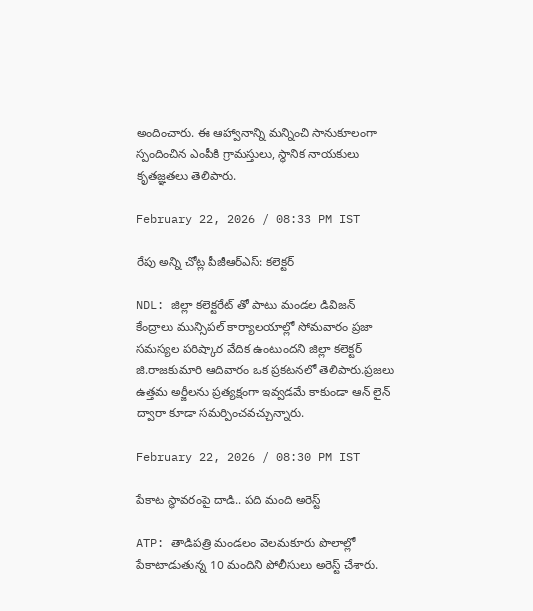అందించారు. ఈ ఆహ్వానాన్ని మన్నించి సానుకూలంగా స్పందించిన ఎంపీకి గ్రామస్తులు, స్థానిక నాయకులు కృతజ్ఞతలు తెలిపారు.

February 22, 2026 / 08:33 PM IST

రేపు అన్ని చోట్ల పీజీఆర్ఎస్: కలెక్టర్

NDL: జిల్లా కలెక్టరేట్ తో పాటు మండల డివిజన్ కేంద్రాలు మున్సిపల్ కార్యాలయాల్లో సోమవారం ప్రజా సమస్యల పరిష్కార వేదిక ఉంటుందని జిల్లా కలెక్టర్ జి.రాజకుమారి ఆదివారం ఒక ప్రకటనలో తెలిపారు.ప్రజలు ఉత్తమ అర్జీలను ప్రత్యక్షంగా ఇవ్వడమే కాకుండా ఆన్ లైన్‌ ద్వారా కూడా సమర్పించవచ్చున్నారు.

February 22, 2026 / 08:30 PM IST

పేకాట స్థావరంపై దాడి.. పది మంది అరెస్ట్

ATP: తాడిపత్రి మండలం వెలమకూరు పొలాల్లో పేకాటాడుతున్న 10 మందిని పోలీసులు అరెస్ట్ చేశారు.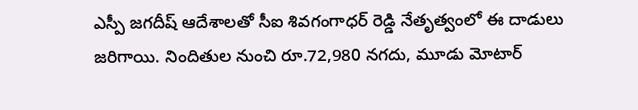ఎస్పీ జగదీష్ ఆదేశాలతో సీఐ శివగంగాధర్ రెడ్డి నేతృత్వంలో ఈ దాడులు జరిగాయి. నిందితుల నుంచి రూ.72,980 నగదు, మూడు మోటార్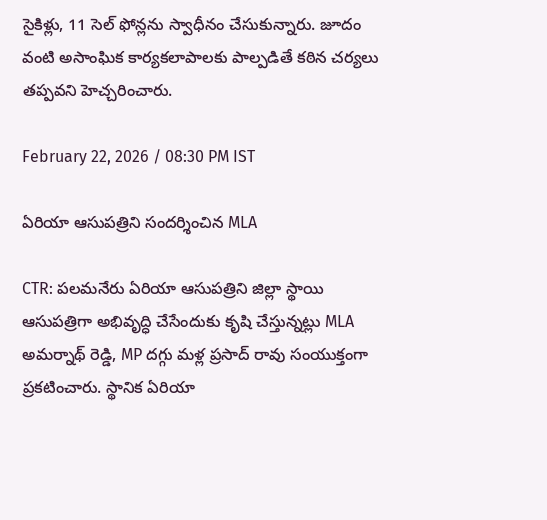సైకిళ్లు, 11 సెల్ ఫోన్లను స్వాధీనం చేసుకున్నారు. జూదం వంటి అసాంఘిక కార్యకలాపాలకు పాల్పడితే కఠిన చర్యలు తప్పవని హెచ్చరించారు.

February 22, 2026 / 08:30 PM IST

ఏరియా ఆసుపత్రిని సందర్శించిన MLA

CTR: పలమనేరు ఏరియా ఆసుపత్రిని జిల్లా స్థాయి ఆసుపత్రిగా అభివృద్ధి చేసేందుకు కృషి చేస్తున్నట్లు MLA అమర్నాథ్ రెడ్డి, MP దగ్గు మళ్ల ప్రసాద్ రావు సంయుక్తంగా ప్రకటించారు. స్థానిక ఏరియా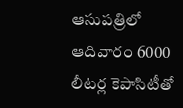ఆసుపత్రిలో ఆదివారం 6000 లీటర్ల కెపాసిటీతో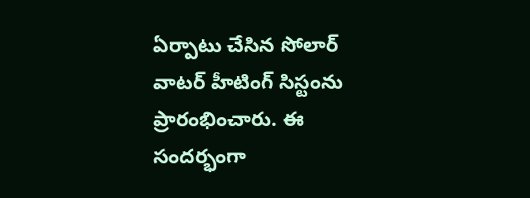ఏర్పాటు చేసిన సోలార్ వాటర్ హీటింగ్ సిస్టంను ప్రారంభించారు. ఈ సందర్భంగా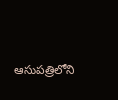ఆసుపత్రిలోని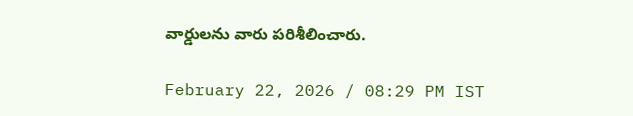వార్డులను వారు పరిశీలించారు.

February 22, 2026 / 08:29 PM IST